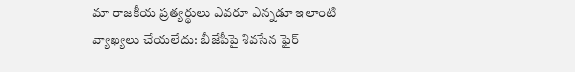మా రాజకీయ ప్రత్యర్థులు ఎవరూ ఎన్న‌డూ ఇలాంటి వ్యాఖ్య‌లు చేయ‌లేదు: బీజేపీపై శివ‌సేన ఫైర్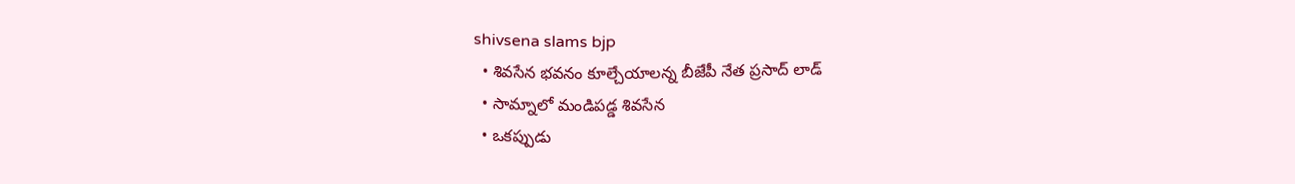shivsena slams bjp
  • శివసేన భవనం కూల్చేయాలన్న బీజేపీ నేత ప్రసాద్ లాడ్
  • సామ్నాలో మండిప‌డ్డ శివ‌సేన‌
  • ఒక‌ప్పుడు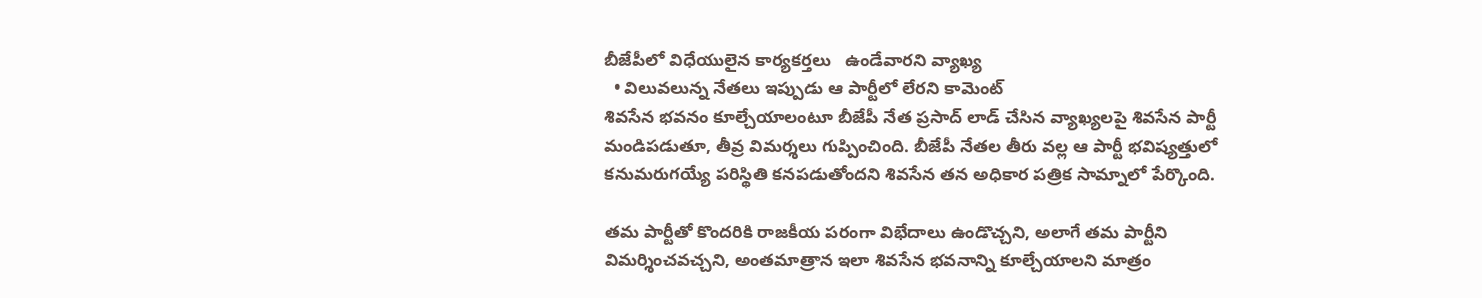బీజేపీలో విధేయులైన కార్యకర్తలు   ఉండేవార‌ని వ్యాఖ్య‌
  • విలువలున్న నేతలు ఇప్పుడు ఆ పార్టీలో లేరని కామెంట్
శివసేన భవనం కూల్చేయాలంటూ బీజేపీ నేత ప్రసాద్ లాడ్ చేసిన వ్యాఖ్యలపై శివ‌సేన పార్టీ మండిపడుతూ, తీవ్ర విమ‌ర్శ‌లు గుప్పించింది. బీజేపీ నేతల తీరు వ‌ల్ల‌ ఆ పార్టీ భ‌విష్య‌త్తులో క‌నుమ‌రుగ‌య్యే ప‌రిస్థితి క‌న‌ప‌డుతోంద‌ని శివ‌సేన త‌న అధికార ప‌త్రిక సామ్నాలో పేర్కొంది.

త‌మ పార్టీతో కొందరికి రాజకీయ ప‌రంగా విభేదాలు ఉండొచ్చని, అలాగే త‌మ పార్టీని విమర్శించవ‌చ్చ‌ని, అంతమాత్రాన ఇలా శివసేన భవనాన్ని కూల్చేయాలని మాత్రం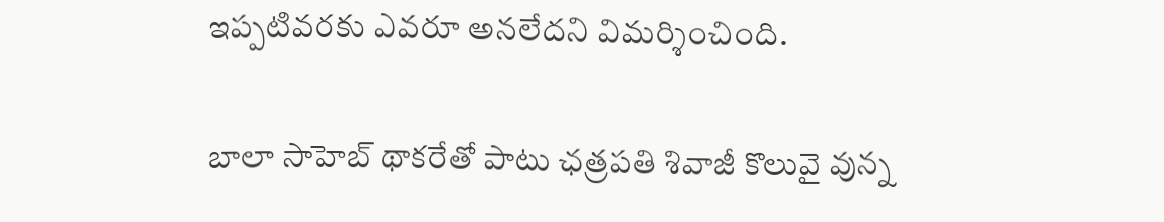ఇప్ప‌టివ‌ర‌కు ఎవరూ అనలేదని విమర్శించింది.

బాలా సాహెబ్ థాకరేతో పాటు ఛత్రపతి శివాజీ కొలువై వున్న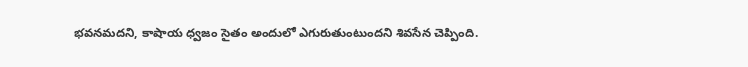భవనమదని, కాషాయ ధ్వజం సైతం అందులో ఎగురుతుంటుందని శివ‌సేన చెప్పింది.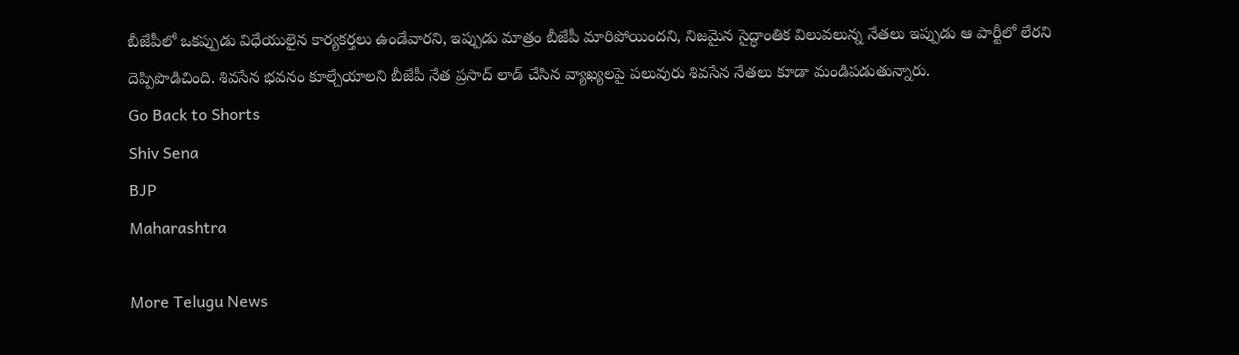బీజేపీలో ఒకప్పుడు విధేయులైన కార్యకర్తలు ఉండేవార‌ని, ఇప్పుడు మాత్రం బీజేపీ మారిపోయింద‌ని, నిజమైన సైద్ధాంతిక విలువలున్న నేతలు ఇప్పుడు ఆ పార్టీలో లేరని దెప్పిపొడిచింది. శివసేన భవనం కూల్చేయాలని బీజేపీ నేత ప్రసాద్ లాడ్ చేసిన వ్యాఖ్య‌ల‌పై ప‌లువురు శివ‌సేన నేత‌లు కూడా మండిప‌డుతు‌న్నారు.
Go Back to Shorts
Shiv Sena
BJP
Maharashtra

More Telugu News